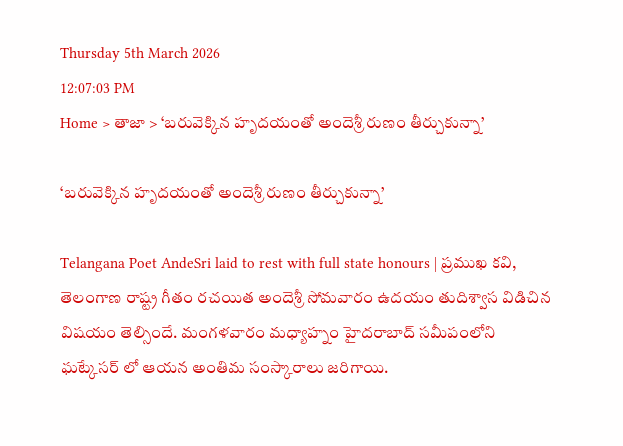Thursday 5th March 2026
12:07:03 PM
Home > తాజా > ‘బరువెక్కిన హృదయంతో అందెశ్రీ రుణం తీర్చుకున్నా’

‘బరువెక్కిన హృదయంతో అందెశ్రీ రుణం తీర్చుకున్నా’

Telangana Poet AndeSri laid to rest with full state honours | ప్రముఖ కవి, తెలంగాణ రాష్ట్ర గీతం రచయిత అందెశ్రీ సోమవారం ఉదయం తుదిశ్వాస విడిచిన విషయం తెల్సిందే. మంగళవారం మధ్యాహ్నం హైదరాబాద్ సమీపంలోని ఘట్కేసర్ లో ఆయన అంతిమ సంస్కారాలు జరిగాయి.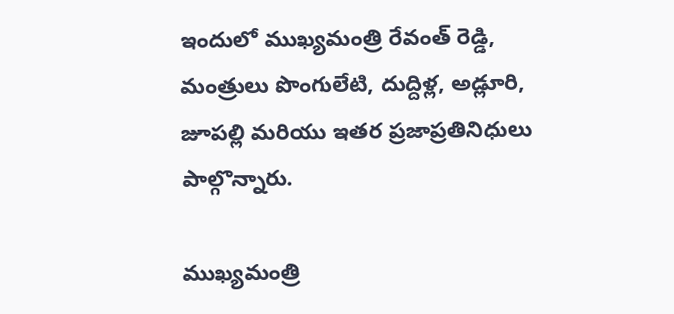ఇందులో ముఖ్యమంత్రి రేవంత్ రెడ్డి, మంత్రులు పొంగులేటి, దుద్దిళ్ల, అడ్లూరి, జూపల్లి మరియు ఇతర ప్రజాప్రతినిధులు పాల్గొన్నారు.

ముఖ్యమంత్రి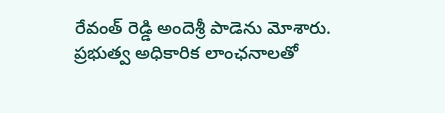రేవంత్ రెడ్డి అందెశ్రీ పాడెను మోశారు. ప్రభుత్వ అధికారిక లాంఛనాలతో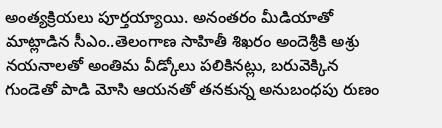అంత్యక్రియలు పూర్తయ్యాయి. అనంతరం మీడియాతో మాట్లాడిన సీఎం..తెలంగాణ సాహితీ శిఖరం అందెశ్రీకి అశ్రు నయనాలతో అంతిమ వీడ్కోలు పలికినట్లు, బరువెక్కిన గుండెతో పాడి మోసి ఆయనతో తనకున్న అనుబంధపు రుణం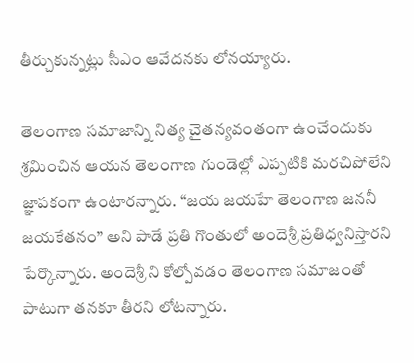తీర్చుకున్నట్లు సీఎం ఆవేదనకు లోనయ్యారు.

తెలంగాణ సమాజాన్ని నిత్య చైతన్యవంతంగా ఉంచేందుకు శ్రమించిన ఆయన తెలంగాణ గుండెల్లో ఎప్పటికి మరచిపోలేని జ్ఞాపకంగా ఉంటారన్నారు. “జయ జయహే తెలంగాణ జననీ జయకేతనం” అని పాడే ప్రతి గొంతులో అందెశ్రీ ప్రతిధ్వనిస్తారని పేర్కొన్నారు. అందెశ్రీ ని కోల్పోవడం తెలంగాణ సమాజంతో పాటుగా తనకూ తీరని లోటన్నారు.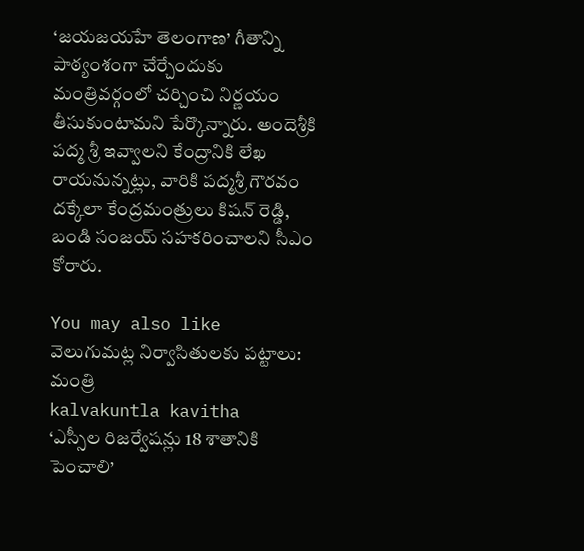‘జయజయహే తెలంగాణ’ గీతాన్ని పాఠ్యంశంగా చేర్చేందుకు మంత్రివర్గంలో చర్చించి నిర్ణయం తీసుకుంటామని పేర్కొన్నారు. అందెశ్రీకి పద్మ శ్రీ ఇవ్వాలని కేంద్రానికి లేఖ రాయనున్నట్లు, వారికి పద్మశ్రీ గౌరవం దక్కేలా కేంద్రమంత్రులు కిషన్ రెడ్డి, బండి సంజయ్ సహకరించాలని సీఎం కోరారు.

You may also like
వెలుగుమట్ల నిర్వాసితులకు పట్టాలు: మంత్రి
kalvakuntla kavitha
‘ఎస్సీల రిజర్వేషన్లు 18 శాతానికి పెంచాలి’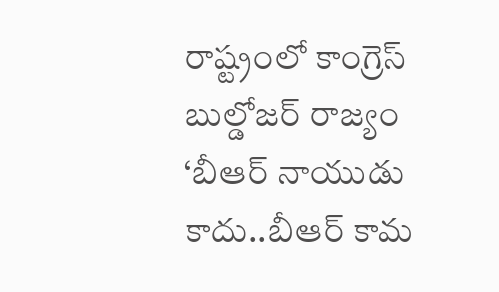రాష్ట్రంలో కాంగ్రెస్ బుల్డోజర్ రాజ్యం
‘బీఆర్ నాయుడు కాదు..బీఆర్ కామ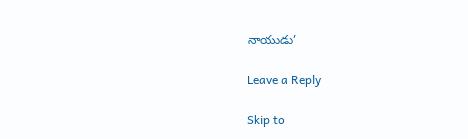నాయుడు’

Leave a Reply

Skip to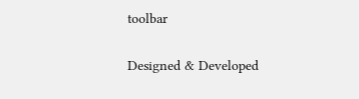toolbar

Designed & Developed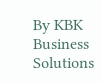By KBK Business Solutions